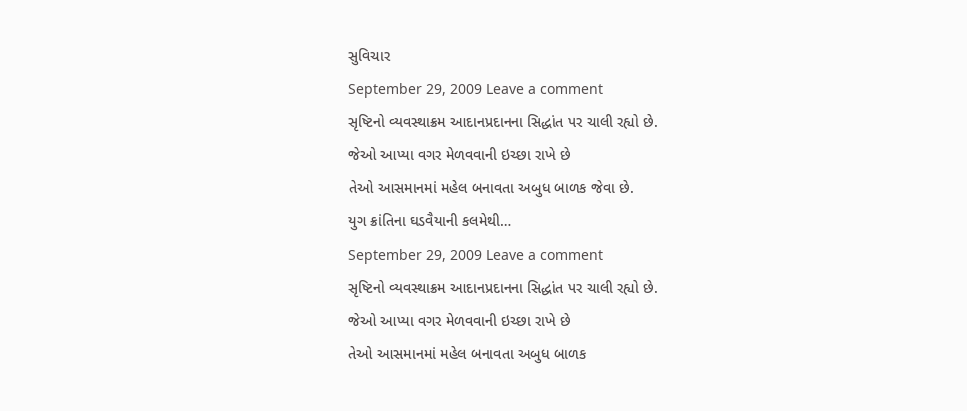સુવિચાર
September 29, 2009 Leave a comment
સૃષ્ટિનો વ્યવસ્થાક્રમ આદાનપ્રદાનના સિદ્ધાંત પર ચાલી રહ્યો છે.
જેઓ આપ્યા વગર મેળવવાની ઇચ્છા રાખે છે
તેઓ આસમાનમાં મહેલ બનાવતા અબુધ બાળક જેવા છે.
યુગ ક્રાંતિના ઘડવૈયાની કલમેથી…
September 29, 2009 Leave a comment
સૃષ્ટિનો વ્યવસ્થાક્રમ આદાનપ્રદાનના સિદ્ધાંત પર ચાલી રહ્યો છે.
જેઓ આપ્યા વગર મેળવવાની ઇચ્છા રાખે છે
તેઓ આસમાનમાં મહેલ બનાવતા અબુધ બાળક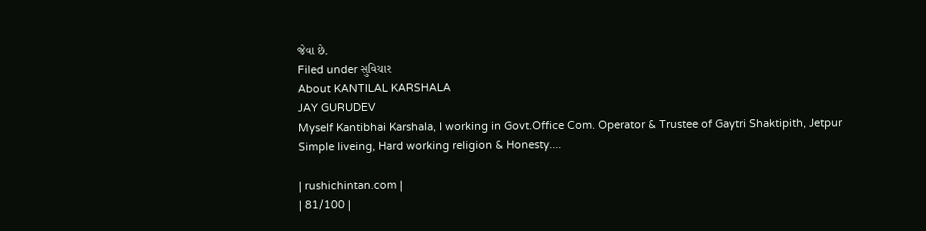જેવા છે.
Filed under સુવિચાર
About KANTILAL KARSHALA
JAY GURUDEV
Myself Kantibhai Karshala, I working in Govt.Office Com. Operator & Trustee of Gaytri Shaktipith, Jetpur
Simple liveing, Hard working religion & Honesty....

| rushichintan.com |
| 81/100 |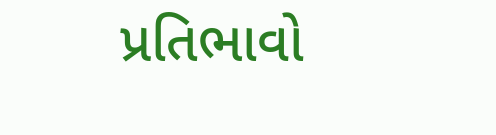પ્રતિભાવો